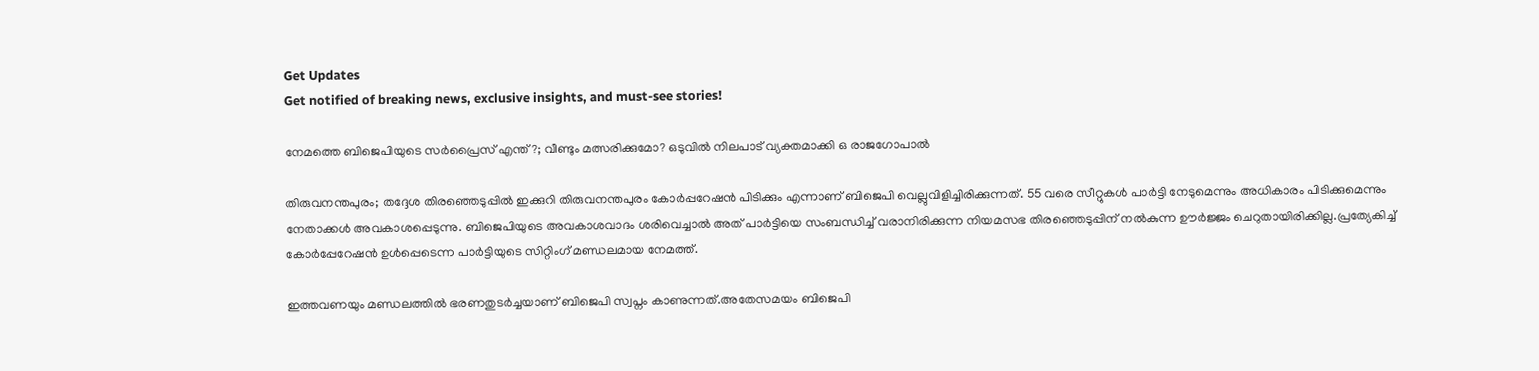Get Updates
Get notified of breaking news, exclusive insights, and must-see stories!

നേമത്തെ ബിജെപിയുടെ സർപ്രൈസ് എന്ത്?; വീണ്ടും മത്സരിക്കുമോ? ഒടുവിൽ നിലപാട് വ്യക്തമാക്കി ഒ രാജഗോപാൽ

തിരുവനന്തപുരം; തദ്ദേശ തിരഞ്ഞെടുപ്പിൽ ഇക്കുറി തിരുവനന്തപുരം കോർപ്പറേഷൻ പിടിക്കും എന്നാണ് ബിജെപി വെല്ലുവിളിച്ചിരിക്കുന്നത്. 55 വരെ സീറ്റുകൾ പാർട്ടി നേടുമെന്നും അധികാരം പിടിക്കുമെന്നും നേതാക്കൾ അവകാശപ്പെടുന്നു. ബിജെപിയുടെ അവകാശവാദം ശരിവെച്ചാൽ അത് പാർട്ടിയെ സംബന്ധിച്ച് വരാനിരിക്കുന്ന നിയമസഭ തിരഞ്ഞെടുപ്പിന് നൽകുന്ന ഊർജ്ജം ചെറുതായിരിക്കില്ല.പ്രത്യേകിച്ച് കോർപ്പേറേഷൻ ഉൾപ്പെടെന്ന പാർട്ടിയുടെ സിറ്റിംഗ് മണ്ഡലമായ നേമത്ത്.

ഇത്തവണയും മണ്ഡലത്തിൽ ഭരണതുടർച്ചയാണ് ബിജെപി സ്വപ്നം കാണുന്നത്.അതേസമയം ബിജെപി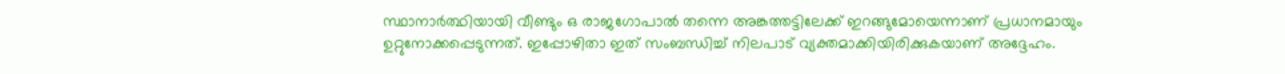സ്ഥാനാർത്ഥിയായി വീണ്ടും ഒ രാജഗോപാൽ തന്നെ അങ്കത്തട്ടിലേക്ക് ഇറങ്ങുമോയെന്നാണ് പ്രധാനമായും ഉറ്റുനോക്കപ്പെടുന്നത്. ഇപ്പോഴിതാ ഇത് സംബന്ധിച്ച് നിലപാട് വ്യക്തമാക്കിയിരിക്കുകയാണ് അദ്ദേഹം.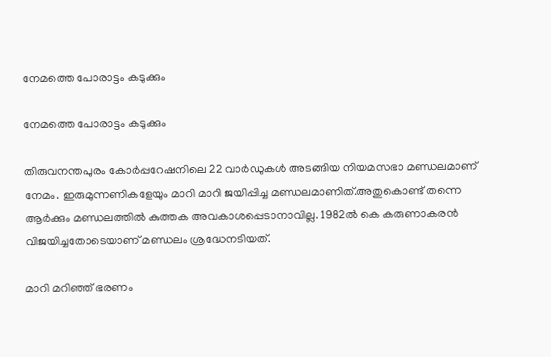നേമത്തെ പോരാട്ടം കടുക്കും

നേമത്തെ പോരാട്ടം കടുക്കും

തിരുവനന്തപുരം കോര്‍പ്പറേഷനിലെ 22 വാര്‍ഡുകള്‍ അടങ്ങിയ നിയമസഭാ മണ്ഡലമാണ് നേമം. ഇരുമുന്നണികളേയും മാറി മാറി ജയിപ്പിച്ച മണ്ഡലമാണിത്.അതുകൊണ്ട് തന്നെ ആർക്കും മണ്ഡലത്തിൽ കുത്തക അവകാശപ്പെടാനാവില്ല. 1982ല്‍ കെ കരുണാകരന്‍ വിജയിച്ചതോടെയാണ് മണ്ഡലം ശ്രദ്ധേനടിയത്.

മാറി മറിഞ്ഞ് ഭരണം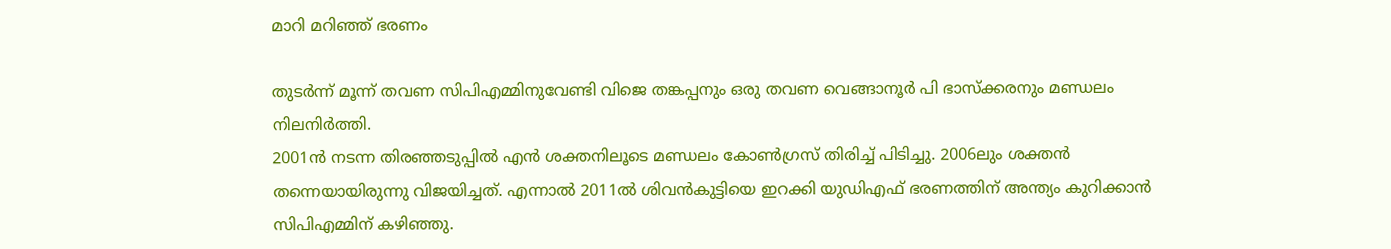മാറി മറിഞ്ഞ് ഭരണം

തുടർന്ന് മൂന്ന് തവണ സിപിഎമ്മിനുവേണ്ടി വിജെ തങ്കപ്പനും ഒരു തവണ വെങ്ങാനൂര്‍ പി ഭാസ്‌ക്കരനും മണ്ഡലം നിലനിര്‍ത്തി.
2001ന്‍ നടന്ന തിരഞ്ഞടുപ്പില്‍ എന്‍ ശക്തനിലൂടെ മണ്ഡലം കോണ്‍ഗ്രസ് തിരിച്ച് പിടിച്ചു. 2006ലും ശക്തൻ തന്നെയായിരുന്നു വിജയിച്ചത്. എന്നാൽ 2011ല്‍ ശിവൻകുട്ടിയെ ഇറക്കി യുഡിഎഫ് ഭരണത്തിന് അന്ത്യം കുറിക്കാൻ സിപിഎമ്മിന് കഴിഞ്ഞു.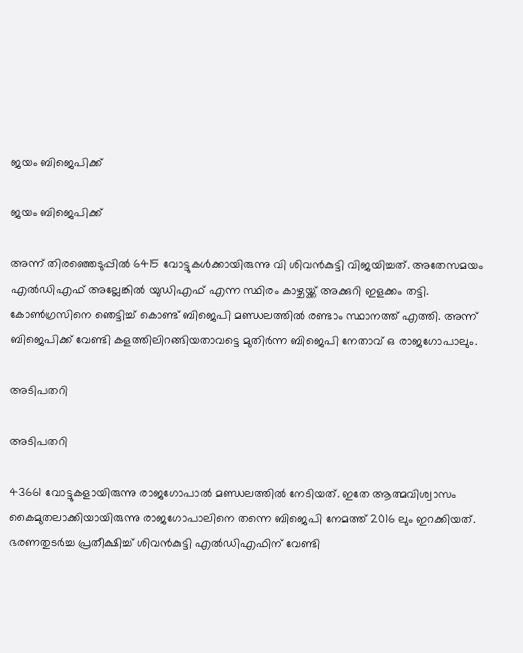ജയം ബിജെപിക്ക്

ജയം ബിജെപിക്ക്

അന്ന് തിരഞ്ഞെടുപ്പില്‍ 6415 വോട്ടുകള്‍ക്കായിരുന്നു വി ശിവന്‍കുട്ടി വിജയിച്ചത്. അതേസമയം എൽഡിഎഫ് അല്ലേങ്കിൽ യുഡിഎഫ് എന്ന സ്ഥിരം കാഴ്ചയ്ക്ക് അക്കുറി ഇളക്കം തട്ടി. കോൺഗ്രസിനെ ഞെട്ടിച്ച് കൊണ്ട് ബിജെപി മണ്ഡലത്തിൽ രണ്ടാം സ്ഥാനത്ത് എത്തി. അന്ന് ബിജെപിക്ക് വേണ്ടി കളത്തിലിറങ്ങിയതാവട്ടെ മുതിർന്ന ബിജെപി നേതാവ് ഒ രാജഗോപാലും.

അടിപതറി

അടിപതറി

43661 വോട്ടുകളായിരുന്നു രാജഗോപാൽ മണ്ഡലത്തിൽ നേടിയത്. ഇതേ ആത്മവിശ്വാസം കൈമുതലാക്കിയായിരുന്നു രാജഗോപാലിനെ തന്നെ ബിജെപി നേമത്ത് 2016 ലും ഇറക്കിയത്. ഭരണതുടർച്ച പ്രതീക്ഷിച്ച് ശിവൻകുട്ടി എൽഡിഎഫിന് വേണ്ടി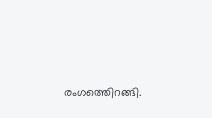രംഗത്തെിറങ്ങി.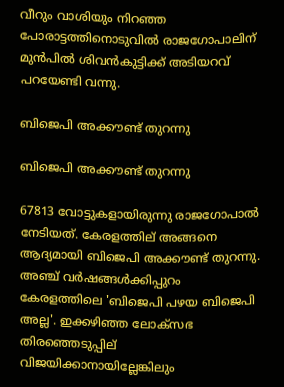വീറും വാശിയും നിറഞ്ഞ പോരാട്ടത്തിനൊടുവിൽ രാജഗോപാലിന് മുൻപിൽ ശിവൻകുട്ടിക്ക് അടിയറവ് പറയേണ്ടി വന്നു.

ബിജെപി അക്കൗണ്ട് തുറന്നു

ബിജെപി അക്കൗണ്ട് തുറന്നു

67813 വോട്ടുകളായിരുന്നു രാജഗോപാൽ നേടിയത്. കേരളത്തില് അങ്ങനെ ആദ്യമായി ബിജെപി അക്കൗണ്ട് തുറന്നു. അഞ്ച് വർഷങ്ങൾക്കിപ്പുറം കേരളത്തിലെ 'ബിജെപി പഴയ ബിജെപി അല്ല'. ഇക്കഴിഞ്ഞ ലോക്സഭ തിരഞ്ഞെടുപ്പില് വിജയിക്കാനായില്ലേങ്കിലും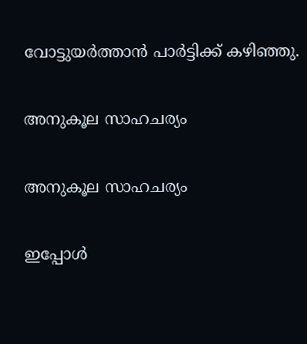വോട്ടുയർത്താൻ പാർട്ടിക്ക് കഴിഞ്ഞു.

അനുകൂല സാഹചര്യം

അനുകൂല സാഹചര്യം

ഇപ്പോൾ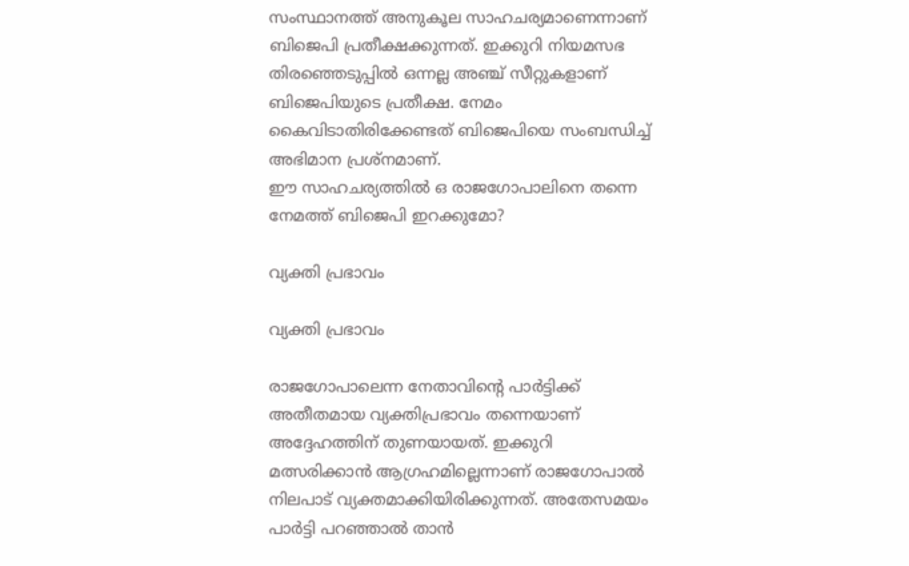സംസ്ഥാനത്ത് അനുകൂല സാഹചര്യമാണെന്നാണ് ബിജെപി പ്രതീക്ഷക്കുന്നത്. ഇക്കുറി നിയമസഭ തിരഞ്ഞെടുപ്പിൽ ഒന്നല്ല അഞ്ച് സീറ്റുകളാണ് ബിജെപിയുടെ പ്രതീക്ഷ. നേമം കൈവിടാതിരിക്കേണ്ടത് ബിജെപിയെ സംബന്ധിച്ച് അഭിമാന പ്രശ്നമാണ്.
ഈ സാഹചര്യത്തിൽ ഒ രാജഗോപാലിനെ തന്നെ നേമത്ത് ബിജെപി ഇറക്കുമോ?

വ്യക്തി പ്രഭാവം

വ്യക്തി പ്രഭാവം

രാജഗോപാലെന്ന നേതാവിന്റെ പാർട്ടിക്ക് അതീതമായ വ്യക്തിപ്രഭാവം തന്നെയാണ് അദ്ദേഹത്തിന് തുണയായത്. ഇക്കുറി മത്സരിക്കാൻ ആഗ്രഹമില്ലെന്നാണ് രാജഗോപാൽ നിലപാട് വ്യക്തമാക്കിയിരിക്കുന്നത്. അതേസമയം പാർട്ടി പറഞ്ഞാൽ താൻ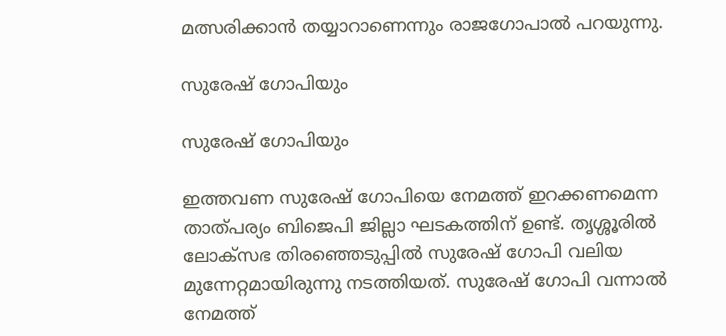മത്സരിക്കാൻ തയ്യാറാണെന്നും രാജഗോപാൽ പറയുന്നു.

സുരേഷ് ഗോപിയും

സുരേഷ് ഗോപിയും

ഇത്തവണ സുരേഷ് ഗോപിയെ നേമത്ത് ഇറക്കണമെന്ന താത്പര്യം ബിജെപി ജില്ലാ ഘടകത്തിന് ഉണ്ട്. തൃശ്ശൂരിൽ ലോക്സഭ തിരഞ്ഞെടുപ്പിൽ സുരേഷ് ഗോപി വലിയ മുന്നേറ്റമായിരുന്നു നടത്തിയത്. സുരേഷ് ഗോപി വന്നാൽ നേമത്ത്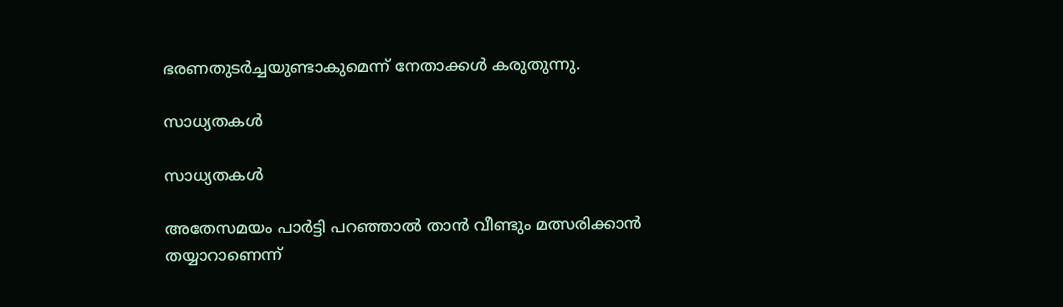ഭരണതുടർച്ചയുണ്ടാകുമെന്ന് നേതാക്കൾ കരുതുന്നു.

സാധ്യതകൾ

സാധ്യതകൾ

അതേസമയം പാര്‍ട്ടി പറഞ്ഞാല്‍ താന്‍ വീണ്ടും മത്സരിക്കാന്‍ തയ്യാറാണെന്ന്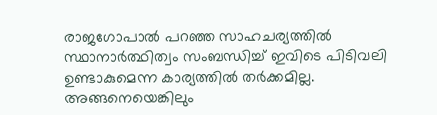രാജഗോപാൽ പറഞ്ഞ സാഹചര്യത്തിൽ സ്ഥാനാർത്ഥിത്വം സംബന്ധിച്ച് ഇവിടെ പിടിവലി ഉണ്ടാകുമെന്ന കാര്യത്തിൽ തർക്കമില്ല. അങ്ങനെയെങ്കിലും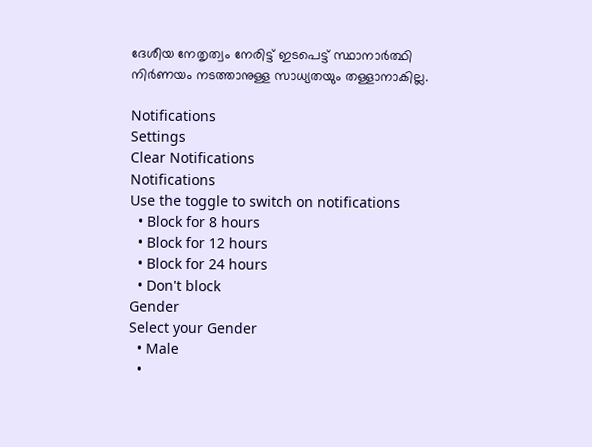ദേശീയ നേതൃത്വം നേരിട്ട് ഇടപെട്ട് സ്ഥാനാർത്ഥി നിർണയം നടത്താനുള്ള സാധ്യതയും തള്ളാനാകില്ല.

Notifications
Settings
Clear Notifications
Notifications
Use the toggle to switch on notifications
  • Block for 8 hours
  • Block for 12 hours
  • Block for 24 hours
  • Don't block
Gender
Select your Gender
  • Male
  •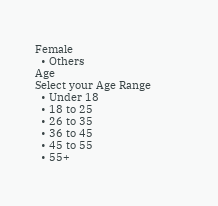Female
  • Others
Age
Select your Age Range
  • Under 18
  • 18 to 25
  • 26 to 35
  • 36 to 45
  • 45 to 55
  • 55+